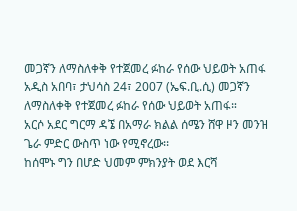መጋኛን ለማስለቀቅ የተጀመረ ፉከራ የሰው ህይወት አጠፋ
አዲስ አበባ፣ ታህሳስ 24፣ 2007 (ኤፍ.ቢ.ሲ) መጋኛን ለማስለቀቅ የተጀመረ ፉከራ የሰው ህይወት አጠፋ።
አርሶ አደር ግርማ ዳኜ በአማራ ክልል ሰሜን ሸዋ ዞን መንዝ ጌራ ምድር ውስጥ ነው የሚኖረው፡፡
ከሰሞኑ ግን በሆድ ህመም ምክንያት ወደ እርሻ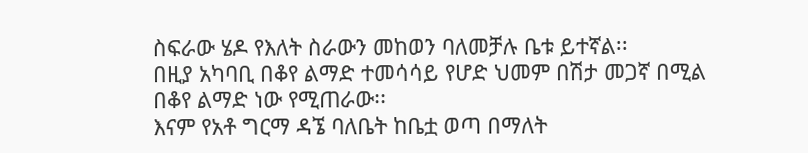ስፍራው ሄዶ የእለት ስራውን መከወን ባለመቻሉ ቤቱ ይተኛል፡፡
በዚያ አካባቢ በቆየ ልማድ ተመሳሳይ የሆድ ህመም በሽታ መጋኛ በሚል በቆየ ልማድ ነው የሚጠራው፡፡
እናም የአቶ ግርማ ዳኜ ባለቤት ከቤቷ ወጣ በማለት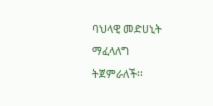ባህላዊ መድሀኒት ማፈላለግ ትጀምራለች፡፡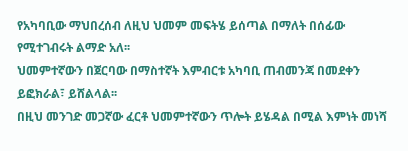የአካባቢው ማህበረሰብ ለዚህ ህመም መፍትሄ ይሰጣል በማለት በሰፊው የሚተገብሩት ልማድ አለ፡፡
ህመምተኛውን በጀርባው በማስተኛት እምብርቱ አካባቢ ጠብመንጃ በመደቀን ይፎክራል፣ ይሸልላል፡፡
በዚህ መንገድ መጋኛው ፈርቶ ህመምተኛውን ጥሎት ይሄዳል በሚል እምነት መነሻ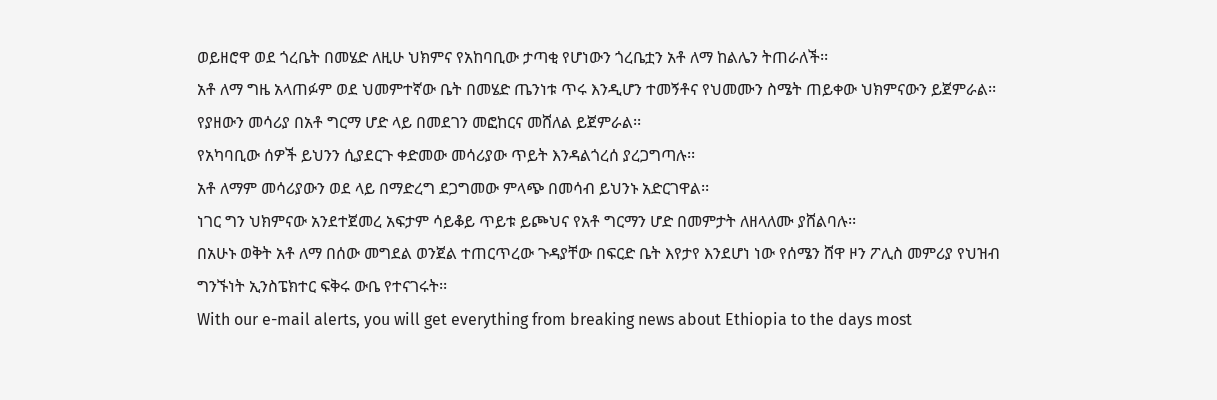ወይዘሮዋ ወደ ጎረቤት በመሄድ ለዚሁ ህክምና የአከባቢው ታጣቂ የሆነውን ጎረቤቷን አቶ ለማ ከልሌን ትጠራለች፡፡
አቶ ለማ ግዜ አላጠፉም ወደ ህመምተኛው ቤት በመሄድ ጤንነቱ ጥሩ እንዲሆን ተመኝቶና የህመሙን ስሜት ጠይቀው ህክምናውን ይጀምራል፡፡
የያዘውን መሳሪያ በአቶ ግርማ ሆድ ላይ በመደገን መፎከርና መሸለል ይጀምራል፡፡
የአካባቢው ሰዎች ይህንን ሲያደርጉ ቀድመው መሳሪያው ጥይት እንዳልጎረሰ ያረጋግጣሉ፡፡
አቶ ለማም መሳሪያውን ወደ ላይ በማድረግ ደጋግመው ምላጭ በመሳብ ይህንኑ አድርገዋል፡፡
ነገር ግን ህክምናው አንደተጀመረ አፍታም ሳይቆይ ጥይቱ ይጮህና የአቶ ግርማን ሆድ በመምታት ለዘላለሙ ያሸልባሉ፡፡
በአሁኑ ወቅት አቶ ለማ በሰው መግደል ወንጀል ተጠርጥረው ጉዳያቸው በፍርድ ቤት እየታየ እንደሆነ ነው የሰሜን ሸዋ ዞን ፖሊስ መምሪያ የህዝብ ግንኙነት ኢንስፔክተር ፍቅሩ ውቤ የተናገሩት፡፡
With our e-mail alerts, you will get everything from breaking news about Ethiopia to the days most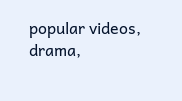popular videos, drama,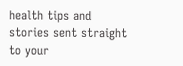health tips and stories sent straight to your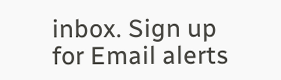inbox. Sign up for Email alerts